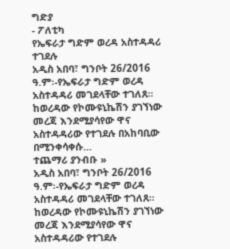ግድያ
- ፖለቲካ
የኤፍራታ ግድም ወረዳ አስተዳዳሪ ተገደሉ
አዲስ አበባ፣ ግንቦት 26/2016 ዓ.ም፡-የኤፍራታ ግድም ወረዳ አስተዳዳሪ መገደላቸው ተገለጸ። ከወረዳው የኮሙዩኒኬሽን ያገኘነው መረጃ እንደሚያሳየው ዋና አስተዳዳሪው የተገደሉ በአከባቢው በሚንቀሳቀሱ…
ተጨማሪ ያንብቡ »
አዲስ አበባ፣ ግንቦት 26/2016 ዓ.ም፡-የኤፍራታ ግድም ወረዳ አስተዳዳሪ መገደላቸው ተገለጸ። ከወረዳው የኮሙዩኒኬሽን ያገኘነው መረጃ እንደሚያሳየው ዋና አስተዳዳሪው የተገደሉ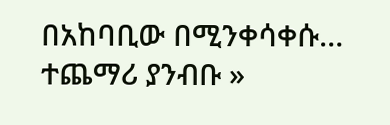በአከባቢው በሚንቀሳቀሱ…
ተጨማሪ ያንብቡ »